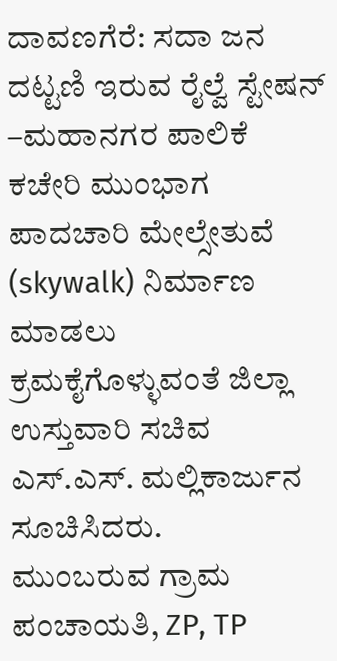ದಾವಣಗೆರೆ: ಸದಾ ಜನ ದಟ್ಟಣಿ ಇರುವ ರೈಲ್ವೆ ಸ್ಟೇಷನ್ –ಮಹಾನಗರ ಪಾಲಿಕೆ ಕಚೇರಿ ಮುಂಭಾಗ ಪಾದಚಾರಿ ಮೇಲ್ಸೇತುವೆ (skywalk) ನಿರ್ಮಾಣ ಮಾಡಲು ಕ್ರಮಕೈಗೊಳ್ಳುವಂತೆ ಜಿಲ್ಲಾ ಉಸ್ತುವಾರಿ ಸಚಿವ ಎಸ್.ಎಸ್. ಮಲ್ಲಿಕಾರ್ಜುನ ಸೂಚಿಸಿದರು.
ಮುಂಬರುವ ಗ್ರಾಮ ಪಂಚಾಯತಿ, ZP, TP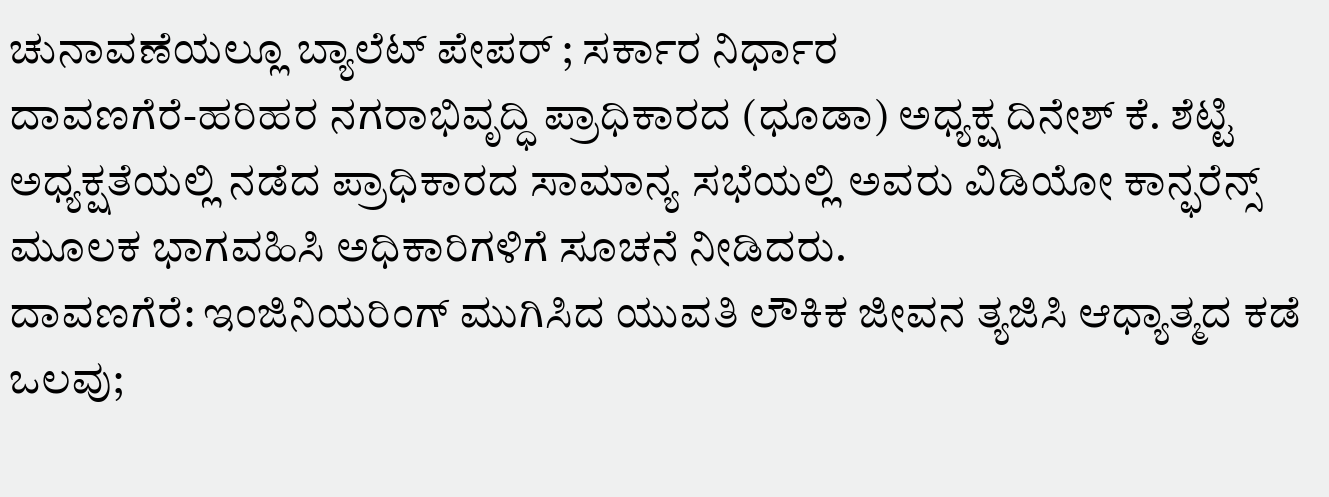ಚುನಾವಣೆಯಲ್ಲೂ ಬ್ಯಾಲೆಟ್ ಪೇಪರ್ ; ಸರ್ಕಾರ ನಿರ್ಧಾರ
ದಾವಣಗೆರೆ-ಹರಿಹರ ನಗರಾಭಿವೃದ್ಧಿ ಪ್ರಾಧಿಕಾರದ (ಧೂಡಾ) ಅಧ್ಯಕ್ಷ ದಿನೇಶ್ ಕೆ. ಶೆಟ್ಟಿ ಅಧ್ಯಕ್ಷತೆಯಲ್ಲಿ ನಡೆದ ಪ್ರಾಧಿಕಾರದ ಸಾಮಾನ್ಯ ಸಭೆಯಲ್ಲಿ ಅವರು ವಿಡಿಯೋ ಕಾನ್ಫರೆನ್ಸ್ ಮೂಲಕ ಭಾಗವಹಿಸಿ ಅಧಿಕಾರಿಗಳಿಗೆ ಸೂಚನೆ ನೀಡಿದರು.
ದಾವಣಗೆರೆ: ಇಂಜಿನಿಯರಿಂಗ್ ಮುಗಿಸಿದ ಯುವತಿ ಲೌಕಿಕ ಜೀವನ ತ್ಯಜಿಸಿ ಆಧ್ಯಾತ್ಮದ ಕಡೆ ಒಲವು;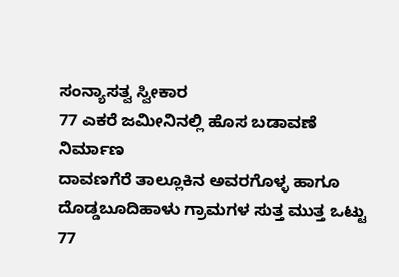ಸಂನ್ಯಾಸತ್ವ ಸ್ವೀಕಾರ
77 ಎಕರೆ ಜಮೀನಿನಲ್ಲಿ ಹೊಸ ಬಡಾವಣೆ ನಿರ್ಮಾಣ
ದಾವಣಗೆರೆ ತಾಲ್ಲೂಕಿನ ಅವರಗೊಳ್ಳ ಹಾಗೂ ದೊಡ್ಡಬೂದಿಹಾಳು ಗ್ರಾಮಗಳ ಸುತ್ತ ಮುತ್ತ ಒಟ್ಟು 77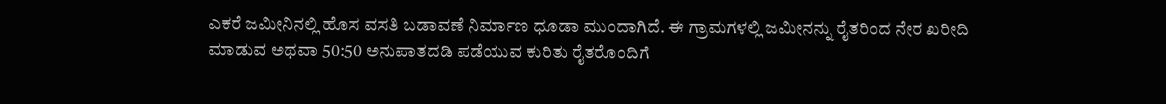ಎಕರೆ ಜಮೀನಿನಲ್ಲಿ ಹೊಸ ವಸತಿ ಬಡಾವಣೆ ನಿರ್ಮಾಣ ಧೂಡಾ ಮುಂದಾಗಿದೆ. ಈ ಗ್ರಾಮಗಳಲ್ಲಿ ಜಮೀನನ್ನು ರೈತರಿಂದ ನೇರ ಖರೀದಿ ಮಾಡುವ ಅಥವಾ 50:50 ಅನುಪಾತದಡಿ ಪಡೆಯುವ ಕುರಿತು ರೈತರೊಂದಿಗೆ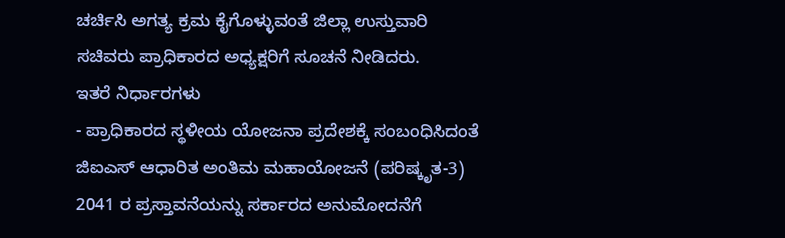ಚರ್ಚಿಸಿ ಅಗತ್ಯ ಕ್ರಮ ಕೈಗೊಳ್ಳುವಂತೆ ಜಿಲ್ಲಾ ಉಸ್ತುವಾರಿ ಸಚಿವರು ಪ್ರಾಧಿಕಾರದ ಅಧ್ಯಕ್ಷರಿಗೆ ಸೂಚನೆ ನೀಡಿದರು.
ಇತರೆ ನಿರ್ಧಾರಗಳು
- ಪ್ರಾಧಿಕಾರದ ಸ್ಥಳೀಯ ಯೋಜನಾ ಪ್ರದೇಶಕ್ಕೆ ಸಂಬಂಧಿಸಿದಂತೆ ಜಿಐಎಸ್ ಆಧಾರಿತ ಅಂತಿಮ ಮಹಾಯೋಜನೆ (ಪರಿಷ್ಕೃತ-3) 2041 ರ ಪ್ರಸ್ತಾವನೆಯನ್ನು ಸರ್ಕಾರದ ಅನುಮೋದನೆಗೆ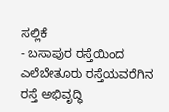ಸಲ್ಲಿಕೆ
- ಬಸಾಪುರ ರಸ್ತೆಯಿಂದ ಎಲೆಬೇತೂರು ರಸ್ತೆಯವರೆಗಿನ ರಸ್ತೆ ಅಭಿವೃದ್ಧಿ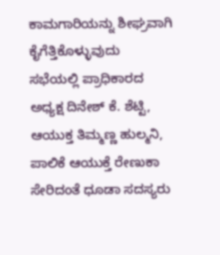ಕಾಮಗಾರಿಯನ್ನು ಶೀಘ್ರವಾಗಿ ಕೈಗೆತ್ತಿಕೊಳ್ಳುವುದು
ಸಭೆಯಲ್ಲಿ ಪ್ರಾಧಿಕಾರದ ಅಧ್ಯಕ್ಷ ದಿನೇಶ್ ಕೆ. ಶೆಟ್ಟಿ, ಆಯುಕ್ತ ತಿಮ್ಮಣ್ಣ ಹುಲ್ಮನಿ, ಪಾಲಿಕೆ ಆಯುಕ್ತೆ ರೇಣುಕಾ ಸೇರಿದಂತೆ ಧೂಡಾ ಸದಸ್ಯರು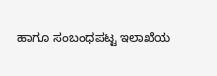ಹಾಗೂ ಸಂಬಂಧಪಟ್ಟ ಇಲಾಖೆಯ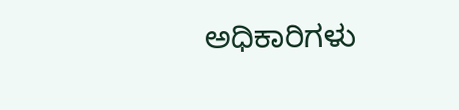ಅಧಿಕಾರಿಗಳು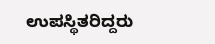ಉಪಸ್ಥಿತರಿದ್ದರು